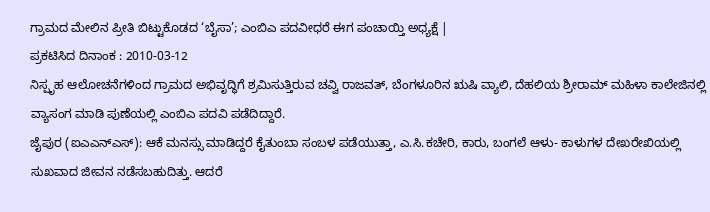ಗ್ರಾಮದ ಮೇಲಿನ ಪ್ರೀತಿ ಬಿಟ್ಟುಕೊಡದ ‘ಬೈಸಾ’; ಎಂಬಿಎ ಪದವೀಧರೆ ಈಗ ಪಂಚಾಯ್ತಿ ಅಧ್ಯಕ್ಷೆ |
ಪ್ರಕಟಿಸಿದ ದಿನಾಂಕ : 2010-03-12
ನಿಸ್ಪೃಹ ಆಲೋಚನೆಗಳಿಂದ ಗ್ರಾಮದ ಅಭಿವೃದ್ಧಿಗೆ ಶ್ರಮಿಸುತ್ತಿರುವ ಚವ್ವಿ ರಾಜವತ್, ಬೆಂಗಳೂರಿನ ಋಷಿ ವ್ಯಾಲಿ, ದೆಹಲಿಯ ಶ್ರೀರಾಮ್ ಮಹಿಳಾ ಕಾಲೇಜಿನಲ್ಲಿ ವ್ಯಾಸಂಗ ಮಾಡಿ ಪುಣೆಯಲ್ಲಿ ಎಂಬಿಎ ಪದವಿ ಪಡೆದಿದ್ದಾರೆ.
ಜೈಪುರ (ಐಎಎನ್ಎಸ್): ಆಕೆ ಮನಸ್ಸು ಮಾಡಿದ್ದರೆ ಕೈತುಂಬಾ ಸಂಬಳ ಪಡೆಯುತ್ತಾ, ಎ.ಸಿ.ಕಚೇರಿ, ಕಾರು, ಬಂಗಲೆ ಆಳು- ಕಾಳುಗಳ ದೇಖರೇಖಿಯಲ್ಲಿ ಸುಖವಾದ ಜೀವನ ನಡೆಸಬಹುದಿತ್ತು. ಆದರೆ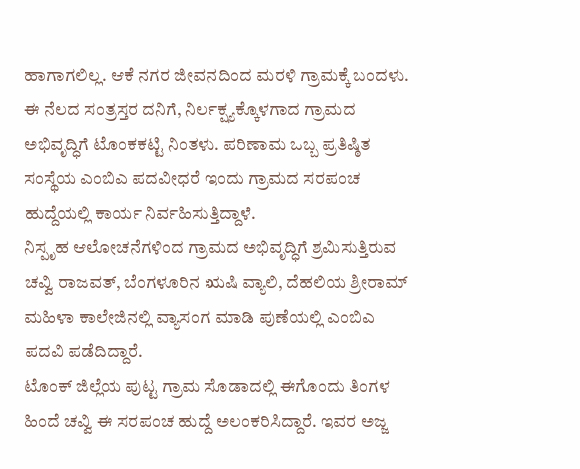ಹಾಗಾಗಲಿಲ್ಲ. ಆಕೆ ನಗರ ಜೀವನದಿಂದ ಮರಳಿ ಗ್ರಾಮಕ್ಕೆ ಬಂದಳು. ಈ ನೆಲದ ಸಂತ್ರಸ್ತರ ದನಿಗೆ, ನಿರ್ಲಕ್ಷ್ಯಕ್ಕೊಳಗಾದ ಗ್ರಾಮದ ಅಭಿವೃದ್ಧಿಗೆ ಟೊಂಕಕಟ್ಟಿ ನಿಂತಳು. ಪರಿಣಾಮ ಒಬ್ಬ ಪ್ರತಿಷ್ಠಿತ ಸಂಸ್ಥೆಯ ಎಂಬಿಎ ಪದವೀಧರೆ ಇಂದು ಗ್ರಾಮದ ಸರಪಂಚ ಹುದ್ದೆಯಲ್ಲಿ ಕಾರ್ಯ ನಿರ್ವಹಿಸುತ್ತಿದ್ದಾಳೆ.
ನಿಸ್ಪೃಹ ಆಲೋಚನೆಗಳಿಂದ ಗ್ರಾಮದ ಅಭಿವೃದ್ಧಿಗೆ ಶ್ರಮಿಸುತ್ತಿರುವ ಚವ್ವಿ ರಾಜವತ್, ಬೆಂಗಳೂರಿನ ಋಷಿ ವ್ಯಾಲಿ, ದೆಹಲಿಯ ಶ್ರೀರಾಮ್ ಮಹಿಳಾ ಕಾಲೇಜಿನಲ್ಲಿ ವ್ಯಾಸಂಗ ಮಾಡಿ ಪುಣೆಯಲ್ಲಿ ಎಂಬಿಎ ಪದವಿ ಪಡೆದಿದ್ದಾರೆ.
ಟೊಂಕ್ ಜಿಲ್ಲೆಯ ಪುಟ್ಟ ಗ್ರಾಮ ಸೊಡಾದಲ್ಲಿ ಈಗೊಂದು ತಿಂಗಳ ಹಿಂದೆ ಚವ್ವಿ ಈ ಸರಪಂಚ ಹುದ್ದೆ ಅಲಂಕರಿಸಿದ್ದಾರೆ. ಇವರ ಅಜ್ಜ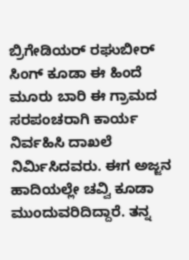ಬ್ರಿಗೇಡಿಯರ್ ರಘುಬೀರ್ ಸಿಂಗ್ ಕೂಡಾ ಈ ಹಿಂದೆ ಮೂರು ಬಾರಿ ಈ ಗ್ರಾಮದ ಸರಪಂಚರಾಗಿ ಕಾರ್ಯ ನಿರ್ವಹಿಸಿ ದಾಖಲೆ ನಿರ್ಮಿಸಿದವರು. ಈಗ ಅಜ್ಜನ ಹಾದಿಯಲ್ಲೇ ಚವ್ವಿ ಕೂಡಾ ಮುಂದುವರಿದಿದ್ದಾರೆ. ತನ್ನ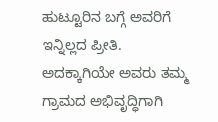ಹುಟ್ಟೂರಿನ ಬಗ್ಗೆ ಅವರಿಗೆ ಇನ್ನಿಲ್ಲದ ಪ್ರೀತಿ. ಅದಕ್ಕಾಗಿಯೇ ಅವರು ತಮ್ಮ ಗ್ರಾಮದ ಅಭಿವೃದ್ಧಿಗಾಗಿ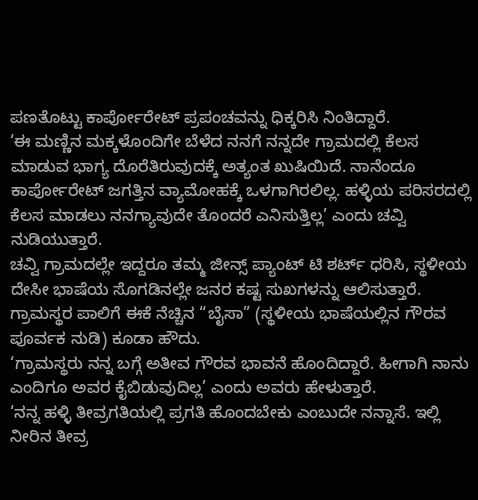ಪಣತೊಟ್ಟು ಕಾರ್ಪೋರೇಟ್ ಪ್ರಪಂಚವನ್ನು ಧಿಕ್ಕರಿಸಿ ನಿಂತಿದ್ದಾರೆ.
‘ಈ ಮಣ್ಣಿನ ಮಕ್ಕಳೊಂದಿಗೇ ಬೆಳೆದ ನನಗೆ ನನ್ನದೇ ಗ್ರಾಮದಲ್ಲಿ ಕೆಲಸ ಮಾಡುವ ಭಾಗ್ಯ ದೊರೆತಿರುವುದಕ್ಕೆ ಅತ್ಯಂತ ಖುಷಿಯಿದೆ. ನಾನೆಂದೂ ಕಾರ್ಪೋರೇಟ್ ಜಗತ್ತಿನ ವ್ಯಾಮೋಹಕ್ಕೆ ಒಳಗಾಗಿರಲಿಲ್ಲ. ಹಳ್ಳಿಯ ಪರಿಸರದಲ್ಲಿ ಕೆಲಸ ಮಾಡಲು ನನಗ್ಯಾವುದೇ ತೊಂದರೆ ಎನಿಸುತ್ತಿಲ್ಲ’ ಎಂದು ಚವ್ವಿ ನುಡಿಯುತ್ತಾರೆ.
ಚವ್ವಿ ಗ್ರಾಮದಲ್ಲೇ ಇದ್ದರೂ ತಮ್ಮ ಜೀನ್ಸ್ ಪ್ಯಾಂಟ್ ಟಿ ಶರ್ಟ್ ಧರಿಸಿ, ಸ್ಥಳೀಯ ದೇಸೀ ಭಾಷೆಯ ಸೊಗಡಿನಲ್ಲೇ ಜನರ ಕಷ್ಟ ಸುಖಗಳನ್ನು ಆಲಿಸುತ್ತಾರೆ. ಗ್ರಾಮಸ್ಥರ ಪಾಲಿಗೆ ಈಕೆ ನೆಚ್ಚಿನ “ಬೈಸಾ” (ಸ್ಥಳೀಯ ಭಾಷೆಯಲ್ಲಿನ ಗೌರವ ಪೂರ್ವಕ ನುಡಿ) ಕೂಡಾ ಹೌದು.
‘ಗ್ರಾಮಸ್ಥರು ನನ್ನ ಬಗ್ಗೆ ಅತೀವ ಗೌರವ ಭಾವನೆ ಹೊಂದಿದ್ದಾರೆ. ಹೀಗಾಗಿ ನಾನು ಎಂದಿಗೂ ಅವರ ಕೈಬಿಡುವುದಿಲ್ಲ’ ಎಂದು ಅವರು ಹೇಳುತ್ತಾರೆ.
‘ನನ್ನ ಹಳ್ಳಿ ತೀವ್ರಗತಿಯಲ್ಲಿ ಪ್ರಗತಿ ಹೊಂದಬೇಕು ಎಂಬುದೇ ನನ್ನಾಸೆ. ಇಲ್ಲಿ ನೀರಿನ ತೀವ್ರ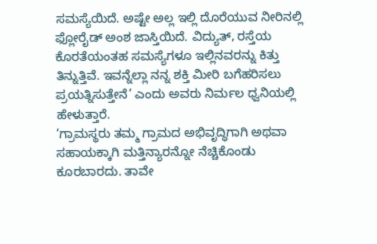ಸಮಸ್ಯೆಯಿದೆ. ಅಷ್ಟೇ ಅಲ್ಲ ಇಲ್ಲಿ ದೊರೆಯುವ ನೀರಿನಲ್ಲಿ ಫ್ಲೋರೈಡ್ ಅಂಶ ಜಾಸ್ತಿಯಿದೆ. ವಿದ್ಯುತ್, ರಸ್ತೆಯ ಕೊರತೆಯಂತಹ ಸಮಸ್ಯೆಗಳೂ ಇಲ್ಲಿನವರನ್ನು ಕಿತ್ತು ತಿನ್ನುತ್ತಿವೆ. ಇವನ್ನೆಲ್ಲಾ ನನ್ನ ಶಕ್ತಿ ಮೀರಿ ಬಗೆಹರಿಸಲು ಪ್ರಯತ್ನಿಸುತ್ತೇನೆ’ ಎಂದು ಅವರು ನಿರ್ಮಲ ಧ್ವನಿಯಲ್ಲಿ ಹೇಳುತ್ತಾರೆ.
‘ಗ್ರಾಮಸ್ಥರು ತಮ್ಮ ಗ್ರಾಮದ ಅಭಿವೃದ್ಧಿಗಾಗಿ ಅಥವಾ ಸಹಾಯಕ್ಕಾಗಿ ಮತ್ತಿನ್ಯಾರನ್ನೋ ನೆಚ್ಚಿಕೊಂಡು ಕೂರಬಾರದು. ತಾವೇ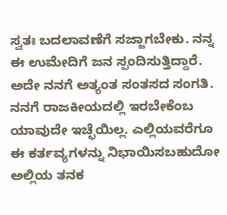ಸ್ವತಃ ಬದಲಾವಣೆಗೆ ಸಜ್ಜಾಗಬೇಕು. ನನ್ನ ಈ ಉಮೇದಿಗೆ ಜನ ಸ್ಪಂದಿಸುತ್ತಿದ್ದಾರೆ. ಅದೇ ನನಗೆ ಅತ್ಯಂತ ಸಂತಸದ ಸಂಗತಿ. ನನಗೆ ರಾಜಕೀಯದಲ್ಲಿ ಇರಬೇಕೆಂಬ ಯಾವುದೇ ಇಚ್ಛೆಯಿಲ್ಲ. ಎಲ್ಲಿಯವರೆಗೂ ಈ ಕರ್ತವ್ಯಗಳನ್ನು ನಿಭಾಯಿಸಬಹುದೋ ಅಲ್ಲಿಯ ತನಕ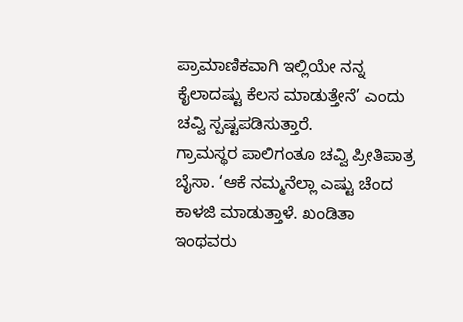ಪ್ರಾಮಾಣಿಕವಾಗಿ ಇಲ್ಲಿಯೇ ನನ್ನ ಕೈಲಾದಷ್ಟು ಕೆಲಸ ಮಾಡುತ್ತೇನೆ’ ಎಂದು ಚವ್ವಿ ಸ್ಪಷ್ಟಪಡಿಸುತ್ತಾರೆ.
ಗ್ರಾಮಸ್ಥರ ಪಾಲಿಗಂತೂ ಚವ್ವಿ ಪ್ರೀತಿಪಾತ್ರ ಬೈಸಾ. ‘ಆಕೆ ನಮ್ಮನೆಲ್ಲಾ ಎಷ್ಟು ಚೆಂದ ಕಾಳಜಿ ಮಾಡುತ್ತಾಳೆ. ಖಂಡಿತಾ ಇಂಥವರು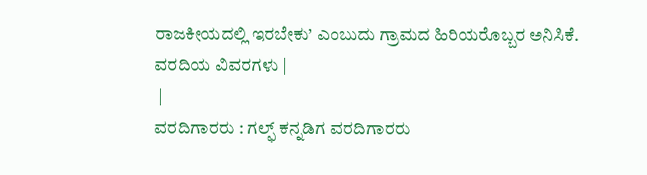ರಾಜಕೀಯದಲ್ಲಿ ಇರಬೇಕು’ ಎಂಬುದು ಗ್ರಾಮದ ಹಿರಿಯರೊಬ್ಬರ ಅನಿಸಿಕೆ.
ವರದಿಯ ವಿವರಗಳು |
 |
ವರದಿಗಾರರು : ಗಲ್ಫ್ ಕನ್ನಡಿಗ ವರದಿಗಾರರು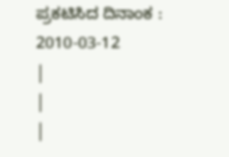ಪ್ರಕಟಿಸಿದ ದಿನಾಂಕ : 2010-03-12
|
|
|